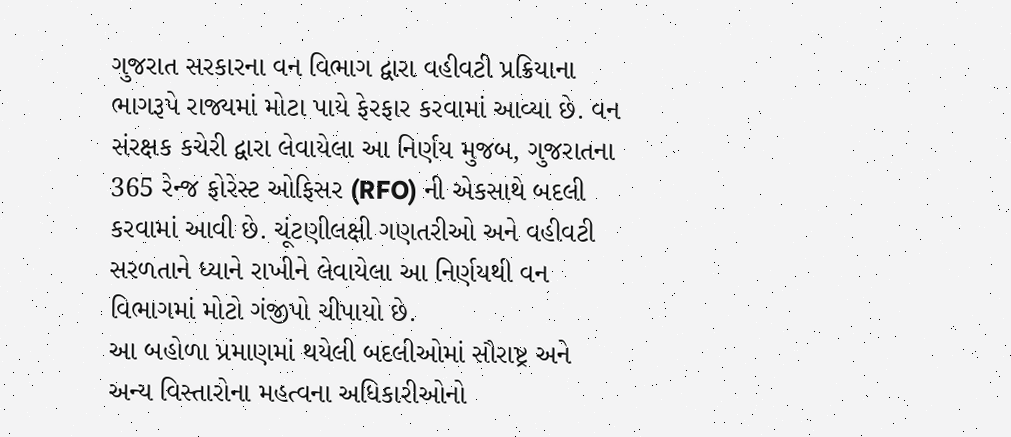ગુજરાત સરકારના વન વિભાગ દ્વારા વહીવટી પ્રક્રિયાના ભાગરૂપે રાજ્યમાં મોટા પાયે ફેરફાર કરવામાં આવ્યા છે. વન સંરક્ષક કચેરી દ્વારા લેવાયેલા આ નિર્ણય મુજબ, ગુજરાતના 365 રેન્જ ફોરેસ્ટ ઓફિસર (RFO) ની એકસાથે બદલી કરવામાં આવી છે. ચૂંટણીલક્ષી ગણતરીઓ અને વહીવટી સરળતાને ધ્યાને રાખીને લેવાયેલા આ નિર્ણયથી વન વિભાગમાં મોટો ગંજીપો ચીપાયો છે.
આ બહોળા પ્રમાણમાં થયેલી બદલીઓમાં સૌરાષ્ટ્ર અને અન્ય વિસ્તારોના મહત્વના અધિકારીઓનો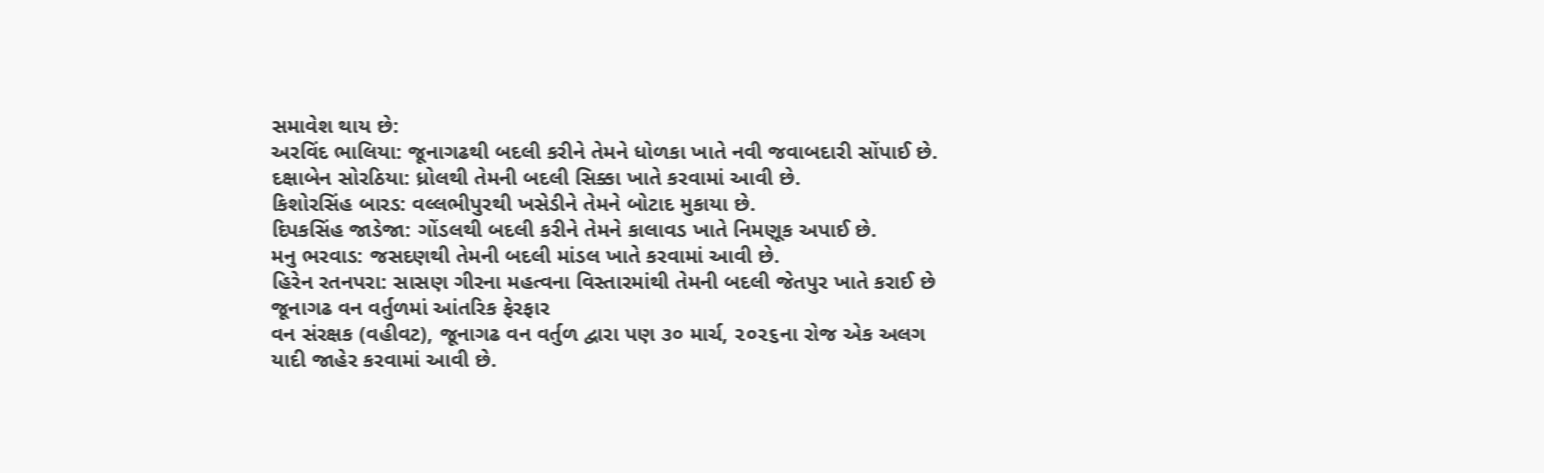સમાવેશ થાય છે:
અરવિંદ ભાલિયા: જૂનાગઢથી બદલી કરીને તેમને ધોળકા ખાતે નવી જવાબદારી સોંપાઈ છે.
દક્ષાબેન સોરઠિયા: ધ્રોલથી તેમની બદલી સિક્કા ખાતે કરવામાં આવી છે.
કિશોરસિંહ બારડ: વલ્લભીપુરથી ખસેડીને તેમને બોટાદ મુકાયા છે.
દિપકસિંહ જાડેજા: ગોંડલથી બદલી કરીને તેમને કાલાવડ ખાતે નિમણૂક અપાઈ છે.
મનુ ભરવાડ: જસદણથી તેમની બદલી માંડલ ખાતે કરવામાં આવી છે.
હિરેન રતનપરા: સાસણ ગીરના મહત્વના વિસ્તારમાંથી તેમની બદલી જેતપુર ખાતે કરાઈ છે
જૂનાગઢ વન વર્તુળમાં આંતરિક ફેરફાર
વન સંરક્ષક (વહીવટ), જૂનાગઢ વન વર્તુળ દ્વારા પણ ૩૦ માર્ચ, ૨૦૨૬ના રોજ એક અલગ યાદી જાહેર કરવામાં આવી છે.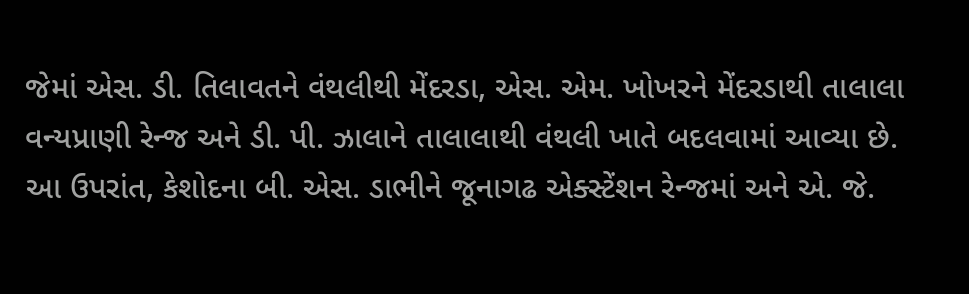જેમાં એસ. ડી. તિલાવતને વંથલીથી મેંદરડા, એસ. એમ. ખોખરને મેંદરડાથી તાલાલા વન્યપ્રાણી રેન્જ અને ડી. પી. ઝાલાને તાલાલાથી વંથલી ખાતે બદલવામાં આવ્યા છે. આ ઉપરાંત, કેશોદના બી. એસ. ડાભીને જૂનાગઢ એક્સ્ટેંશન રેન્જમાં અને એ. જે.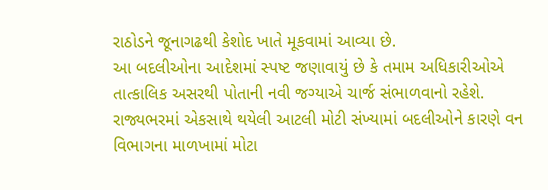રાઠોડને જૂનાગઢથી કેશોદ ખાતે મૂકવામાં આવ્યા છે.
આ બદલીઓના આદેશમાં સ્પષ્ટ જણાવાયું છે કે તમામ અધિકારીઓએ તાત્કાલિક અસરથી પોતાની નવી જગ્યાએ ચાર્જ સંભાળવાનો રહેશે. રાજ્યભરમાં એકસાથે થયેલી આટલી મોટી સંખ્યામાં બદલીઓને કારણે વન વિભાગના માળખામાં મોટા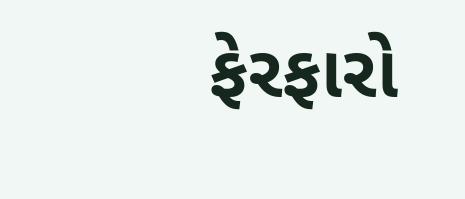ફેરફારો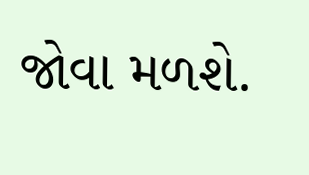જોવા મળશે.